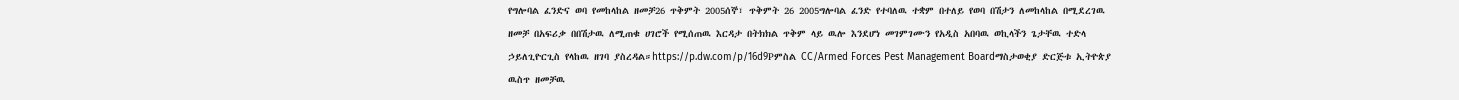የግሎባል ፈንድና ወባ የመከላከል ዘመቻ26 ጥቅምት 2005ሰኞ፣ ጥቅምት 26 2005ግሎባል ፈንድ የተባለዉ ተቋም በተለይ የወባ በሽታን ለመከላከል በሚደረገዉ ዘመቻ በአፍሪቃ በበሽታዉ ለሚጠቁ ሀገሮች የሚሰጠዉ እርዳታ በትክክል ጥቅም ላይ ዉሎ እንደሆነ መገምገሙን የአዲስ አበባዉ ወኪላችን ጌታቸዉ ተድላ ኃይለጊዮርጊስ የላከዉ ዘገባ ያስረዳል።https://p.dw.com/p/16d9Pምስል CC/Armed Forces Pest Management Boardማስታወቂያ ድርጅቱ ኢትዮጵያ ዉስጥ ዘመቻዉ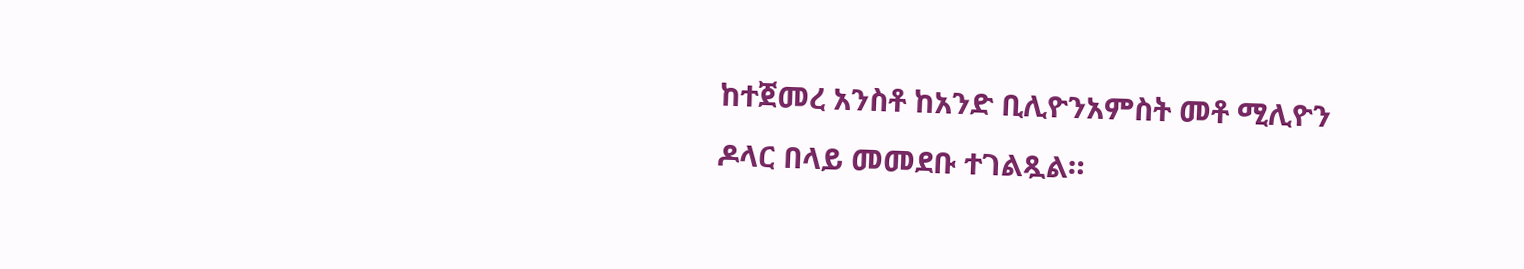ከተጀመረ አንስቶ ከአንድ ቢሊዮንአምስት መቶ ሚሊዮን ዶላር በላይ መመደቡ ተገልጿል።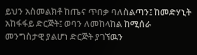ይህን አስመልክቶ ከጤና ጥበቃ ባለስልጣን፤ ከመድሃኒት አከፋፋይ ድርጅት፤ ወባን ለመከላከል ከሚሰራ መንግስታዊ ያልሆነ ድርጅት ያገኘዉን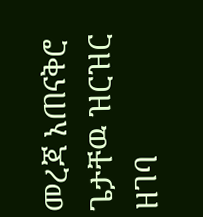መረጃ አጠናቅሮ ጌታቸዉ ዝርዝር ዘገባ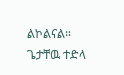ልኮልናል። ጌታቸዉ ተድላ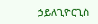ኃይለጊዮርጊስ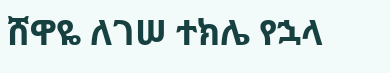ሸዋዬ ለገሠ ተክሌ የኋላ